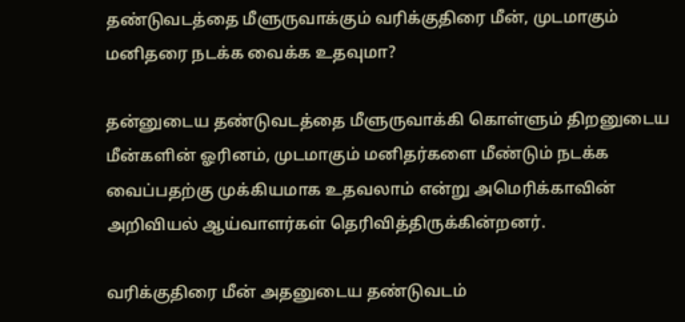தண்டுவடத்தை மீளுருவாக்கும் வரிக்குதிரை மீன், முடமாகும் மனிதரை நடக்க வைக்க உதவுமா?

தன்னுடைய தண்டுவடத்தை மீளுருவாக்கி கொள்ளும் திறனுடைய மீன்களின் ஓரினம், முடமாகும் மனிதர்களை மீண்டும் நடக்க வைப்பதற்கு முக்கியமாக உதவலாம் என்று அமெரிக்காவின் அறிவியல் ஆய்வாளர்கள் தெரிவித்திருக்கின்றனர்.

வரிக்குதிரை மீன் அதனுடைய தண்டுவடம்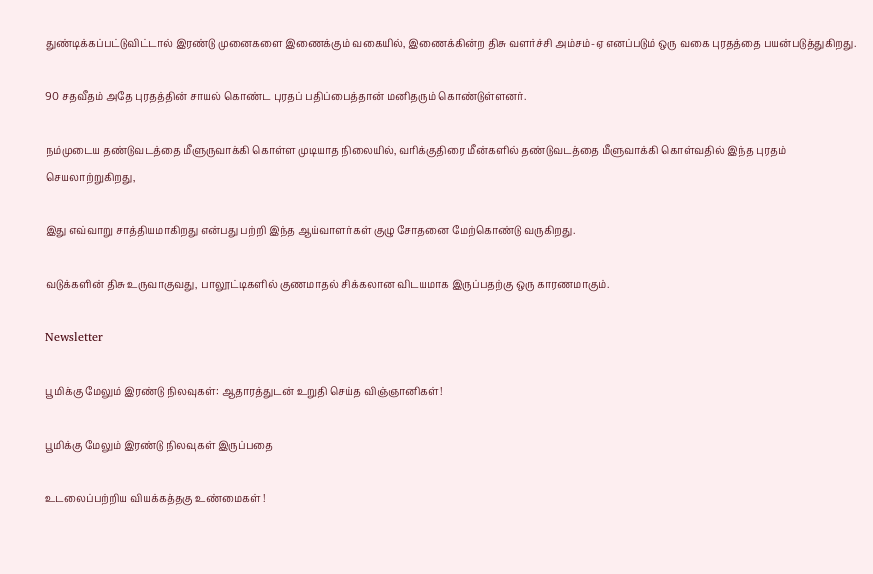துண்டிக்கப்பட்டுவிட்டால் இரண்டு முனைகளை இணைக்கும் வகையில், இணைக்கின்ற திசு வளர்ச்சி அம்சம்-ஏ எனப்படும் ஒரு வகை புரதத்தை பயன்படுத்துகிறது.

90 சதவீதம் அதே புரதத்தின் சாயல் கொண்ட புரதப் பதிப்பைத்தான் மனிதரும் கொண்டுள்ளனர்.

நம்முடைய தண்டுவடத்தை மீளுருவாக்கி கொள்ள முடியாத நிலையில், வரிக்குதிரை மீன்களில் தண்டுவடத்தை மீளுவாக்கி கொள்வதில் இந்த புரதம் செயலாற்றுகிறது,

இது எவ்வாறு சாத்தியமாகிறது என்பது பற்றி இந்த ஆய்வாளர்கள் குழு சோதனை மேற்கொண்டு வருகிறது.

வடுக்களின் திசு உருவாகுவது, பாலூட்டிகளில் குணமாதல் சிக்கலான விடயமாக இருப்பதற்கு ஒரு காரணமாகும்.

Newsletter

பூமிக்கு மேலும் இரண்டு நிலவுகள்: ஆதாரத்துடன் உறுதி செய்த விஞ்ஞானிகள்!

பூமிக்கு மேலும் இரண்டு நிலவுகள் இருப்பதை

உடலைப்பற்றிய வியக்கத்தகு உண்மைகள் !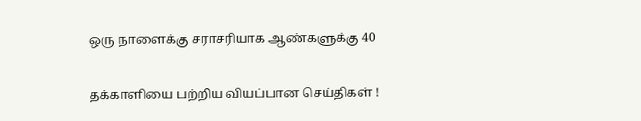ஒரு நாளைக்கு சராசரியாக ஆண்களுக்கு 40

தக்காளியை பற்றிய வியப்பான செய்திகள் !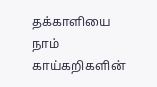தக்காளியை நாம் காய்கறிகளின்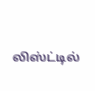லிஸ்ட்டில்